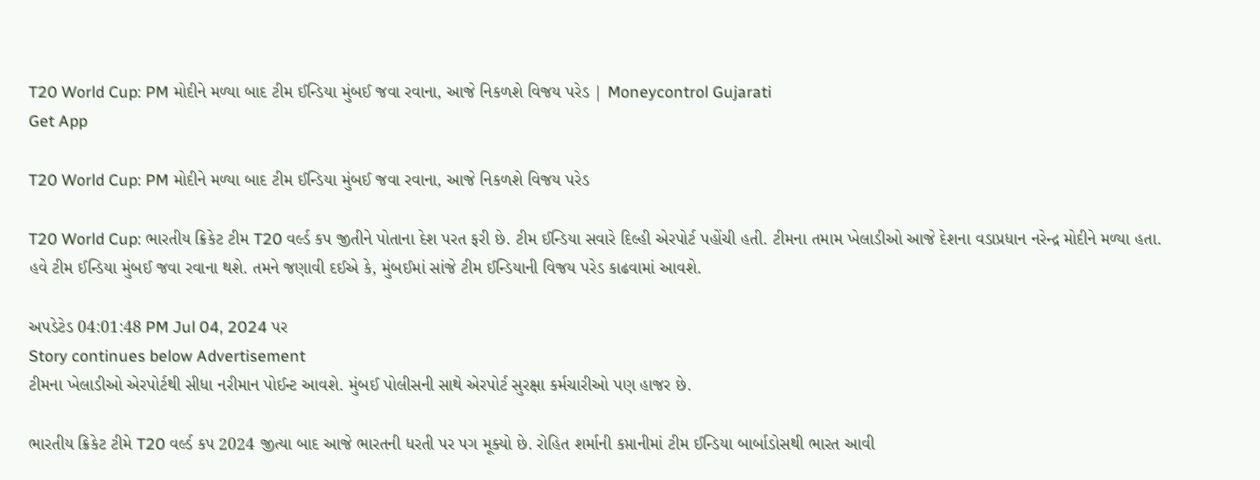T20 World Cup: PM મોદીને મળ્યા બાદ ટીમ ઈન્ડિયા મુંબઈ જવા રવાના, આજે નિકળશે વિજય પરેડ | Moneycontrol Gujarati
Get App

T20 World Cup: PM મોદીને મળ્યા બાદ ટીમ ઈન્ડિયા મુંબઈ જવા રવાના, આજે નિકળશે વિજય પરેડ

T20 World Cup: ભારતીય ક્રિકેટ ટીમ T20 વર્લ્ડ કપ જીતીને પોતાના દેશ પરત ફરી છે. ટીમ ઈન્ડિયા સવારે દિલ્હી એરપોર્ટ પહોંચી હતી. ટીમના તમામ ખેલાડીઓ આજે દેશના વડાપ્રધાન નરેન્દ્ર મોદીને મળ્યા હતા. હવે ટીમ ઈન્ડિયા મુંબઈ જવા રવાના થશે. તમને જણાવી દઈએ કે, મુંબઈમાં સાંજે ટીમ ઈન્ડિયાની વિજય પરેડ કાઢવામાં આવશે.

અપડેટેડ 04:01:48 PM Jul 04, 2024 પર
Story continues below Advertisement
ટીમના ખેલાડીઓ એરપોર્ટથી સીધા નરીમાન પોઈન્ટ આવશે. મુંબઈ પોલીસની સાથે એરપોર્ટ સુરક્ષા કર્મચારીઓ પણ હાજર છે.

ભારતીય ક્રિકેટ ટીમે T20 વર્લ્ડ કપ 2024 જીત્યા બાદ આજે ભારતની ધરતી પર પગ મૂક્યો છે. રોહિત શર્માની કપ્તાનીમાં ટીમ ઈન્ડિયા બાર્બાડોસથી ભારત આવી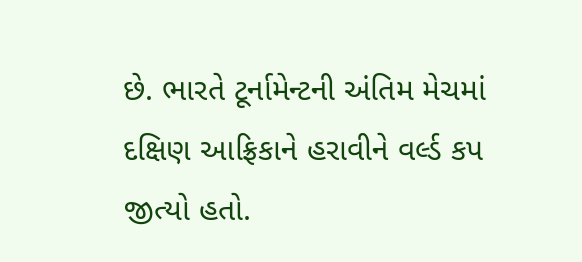છે. ભારતે ટૂર્નામેન્ટની અંતિમ મેચમાં દક્ષિણ આફ્રિકાને હરાવીને વર્લ્ડ કપ જીત્યો હતો.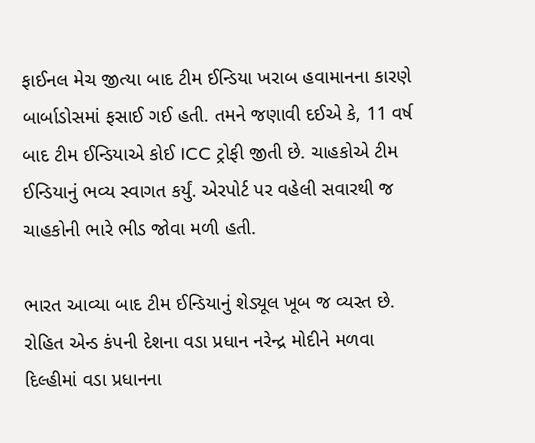ફાઈનલ મેચ જીત્યા બાદ ટીમ ઈન્ડિયા ખરાબ હવામાનના કારણે બાર્બાડોસમાં ફસાઈ ગઈ હતી. તમને જણાવી દઈએ કે, 11 વર્ષ બાદ ટીમ ઈન્ડિયાએ કોઈ ICC ટ્રોફી જીતી છે. ચાહકોએ ટીમ ઈન્ડિયાનું ભવ્ય સ્વાગત કર્યું. એરપોર્ટ પર વહેલી સવારથી જ ચાહકોની ભારે ભીડ જોવા મળી હતી.

ભારત આવ્યા બાદ ટીમ ઈન્ડિયાનું શેડ્યૂલ ખૂબ જ વ્યસ્ત છે. રોહિત એન્ડ કંપની દેશના વડા પ્રધાન નરેન્દ્ર મોદીને મળવા દિલ્હીમાં વડા પ્રધાનના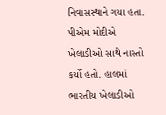નિવાસસ્થાને ગયા હતા. પીએમ મોદીએ ખેલાડીઓ સાથે નાસ્તો કર્યો હતો. હાલમાં ભારતીય ખેલાડીઓ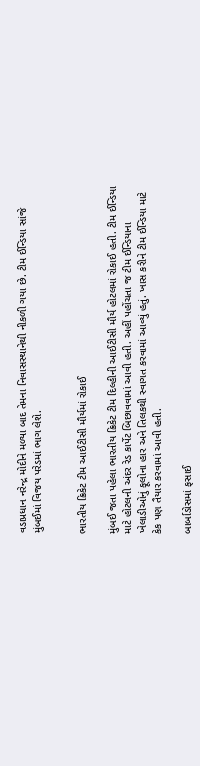વડાપ્રધાન નરેન્દ્ર મોદીને મળ્યા બાદ તેમના નિવાસસ્થાનેથી નીકળી ગયા છે. ટીમ ઈન્ડિયા સાંજે મુંબઈમાં વિજય પરેડમાં ભાગ લેશે.


ભારતીય ક્રિકેટ ટીમ આઈટીસી મૌર્યમાં રોકાઈ

મુંબઈ જતા પહેલા ભારતીય ક્રિકેટ ટીમ દિલ્હીની આઈટીસી મૌર્ય હોટલમાં રોકાઈ હતી. ટીમ ઈન્ડિયા માટે હોટલની અંદર રેડ કાર્પેટ બિછાવવામાં આવી હતી. અહીં પહોંચતા જ ટીમ ઈન્ડિયાના ખેલાડીઓનું ફૂલોના હાર અને તિલકથી સ્વાગત કરવામાં આવ્યું હતું. ખાસ કરીને ટીમ ઈન્ડિયા માટે કેક પણ તૈયાર કરવામાં આવી હતી.

બાર્બાડોસમાં ફસાઈ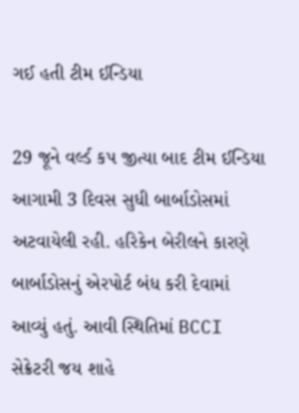ગઈ હતી ટીમ ઈન્ડિયા

29 જૂને વર્લ્ડ કપ જીત્યા બાદ ટીમ ઈન્ડિયા આગામી 3 દિવસ સુધી બાર્બાડોસમાં અટવાયેલી રહી. હરિકેન બેરીલને કારણે બાર્બાડોસનું એરપોર્ટ બંધ કરી દેવામાં આવ્યું હતું. આવી સ્થિતિમાં BCCI સેક્રેટરી જય શાહે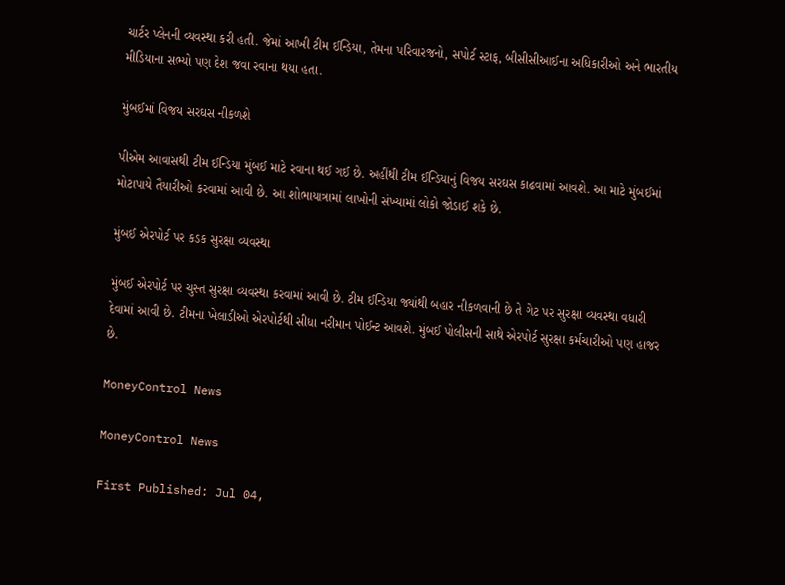ચાર્ટર પ્લેનની વ્યવસ્થા કરી હતી. જેમાં આખી ટીમ ઈન્ડિયા, તેમના પરિવારજનો, સપોર્ટ સ્ટાફ, બીસીસીઆઈના અધિકારીઓ અને ભારતીય મીડિયાના સભ્યો પણ દેશ જવા રવાના થયા હતા.

મુંબઈમાં વિજય સરઘસ નીકળશે

પીએમ આવાસથી ટીમ ઈન્ડિયા મુંબઈ માટે રવાના થઈ ગઈ છે. અહીંથી ટીમ ઈન્ડિયાનું વિજય સરઘસ કાઢવામાં આવશે. આ માટે મુંબઈમાં મોટાપાયે તૈયારીઓ કરવામાં આવી છે. આ શોભાયાત્રામાં લાખોની સંખ્યામાં લોકો જોડાઈ શકે છે.

મુંબઈ એરપોર્ટ પર કડક સુરક્ષા વ્યવસ્થા

મુંબઈ એરપોર્ટ પર ચુસ્ત સુરક્ષા વ્યવસ્થા કરવામાં આવી છે. ટીમ ઈન્ડિયા જ્યાંથી બહાર નીકળવાની છે તે ગેટ પર સુરક્ષા વ્યવસ્થા વધારી દેવામાં આવી છે. ટીમના ખેલાડીઓ એરપોર્ટથી સીધા નરીમાન પોઈન્ટ આવશે. મુંબઈ પોલીસની સાથે એરપોર્ટ સુરક્ષા કર્મચારીઓ પણ હાજર છે.

MoneyControl News

MoneyControl News

First Published: Jul 04,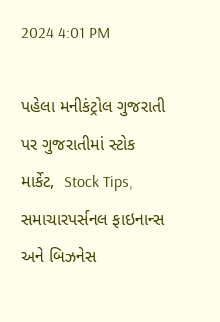2024 4:01 PM

પહેલા મનીકંટ્રોલ ગુજરાતી પર ગુજરાતીમાં સ્ટોક માર્કેટ,  Stock Tips,  સમાચારપર્સનલ ફાઇનાન્સ  અને બિઝનેસ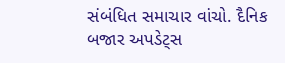સંબંધિત સમાચાર વાંચો. દૈનિક બજાર અપડેટ્સ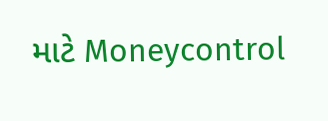માટે Moneycontrol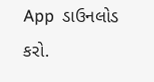App  ડાઉનલોડ કરો.